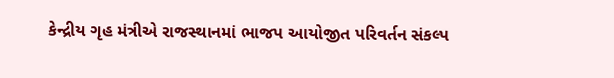કેન્દ્રીય ગૃહ મંત્રીએ રાજસ્થાનમાં ભાજપ આયોજીત પરિવર્તન સંકલ્પ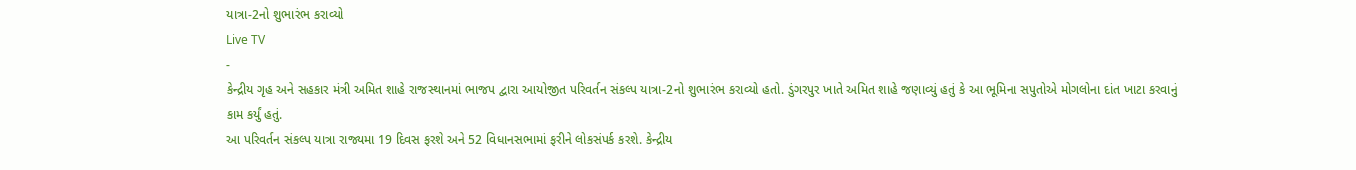યાત્રા-2નો શુભારંભ કરાવ્યો
Live TV
-
કેન્દ્રીય ગૃહ અને સહકાર મંત્રી અમિત શાહે રાજસ્થાનમાં ભાજપ દ્વારા આયોજીત પરિવર્તન સંકલ્પ યાત્રા-2નો શુભારંભ કરાવ્યો હતો. ડુંગરપુર ખાતે અમિત શાહે જણાવ્યું હતું કે આ ભૂમિના સપુતોએ મોગલોના દાંત ખાટા કરવાનું કામ કર્યું હતું.
આ પરિવર્તન સંકલ્પ યાત્રા રાજ્યમા 19 દિવસ ફરશે અને 52 વિધાનસભામાં ફરીને લોકસંપર્ક કરશે. કેન્દ્રીય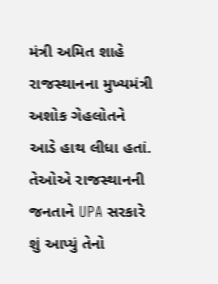મંત્રી અમિત શાહે રાજસ્થાનના મુખ્યમંત્રી અશોક ગેહલોતને આડે હાથ લીધા હતાં. તેઓએ રાજસ્થાનની જનતાને UPA સરકારે શું આપ્યું તેનો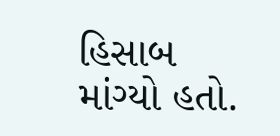હિસાબ માંગ્યો હતો.